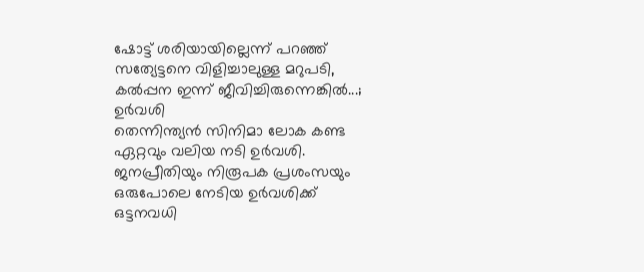ഷോട്ട് ശരിയായില്ലെന്ന് പറഞ്ഞ് സത്യേട്ടനെ വിളിച്ചാലുള്ള മറുപടി, കൽപ്പന ഇന്ന് ജീവിച്ചിരുന്നെങ്കിൽ...; ഉർവശി
തെന്നിന്ത്യൻ സിനിമാ ലോക കണ്ട ഏറ്റവും വലിയ നടി ഉർവശി. ജനപ്രീതിയും നിരൂപക പ്രശംസയും ഒരുപോലെ നേടിയ ഉർവശിക്ക് ഒട്ടനവധി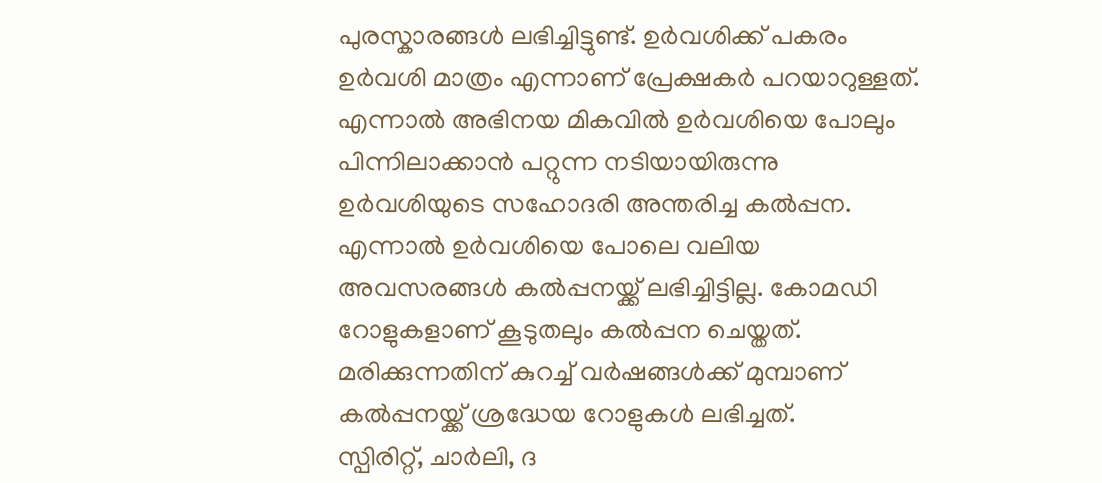പുരസ്കാരങ്ങൾ ലഭിച്ചിട്ടുണ്ട്. ഉർവശിക്ക് പകരം ഉർവശി മാത്രം എന്നാണ് പ്രേക്ഷകർ പറയാറുള്ളത്. എന്നാൽ അഭിനയ മികവിൽ ഉർവശിയെ പോലും പിന്നിലാക്കാൻ പറ്റുന്ന നടിയായിരുന്നു ഉർവശിയുടെ സഹോദരി അന്തരിച്ച കൽപ്പന. എന്നാൽ ഉർവശിയെ പോലെ വലിയ അവസരങ്ങൾ കൽപ്പനയ്ക്ക് ലഭിച്ചിട്ടില്ല. കോമഡി റോളുകളാണ് കൂടുതലും കൽപ്പന ചെയ്തത്. മരിക്കുന്നതിന് കുറച്ച് വർഷങ്ങൾക്ക് മുമ്പാണ് കൽപ്പനയ്ക്ക് ശ്രദ്ധേയ റോളുകൾ ലഭിച്ചത്.
സ്പിരിറ്റ്, ചാർലി, ദ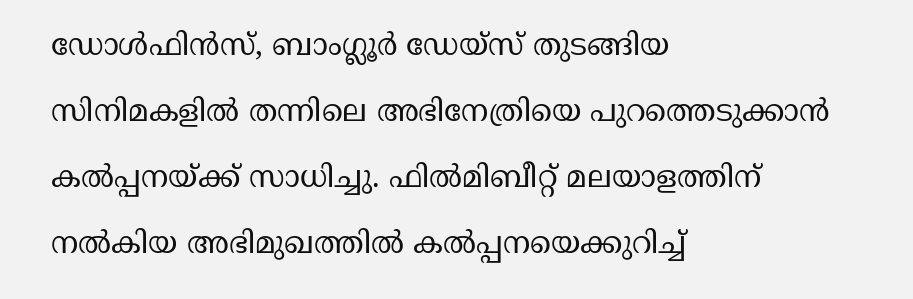ഡോൾഫിൻസ്, ബാംഗ്ലൂർ ഡേയ്സ് തുടങ്ങിയ സിനിമകളിൽ തന്നിലെ അഭിനേത്രിയെ പുറത്തെടുക്കാൻ കൽപ്പനയ്ക്ക് സാധിച്ചു. ഫിൽമിബീറ്റ് മലയാളത്തിന് നൽകിയ അഭിമുഖത്തിൽ കൽപ്പനയെക്കുറിച്ച്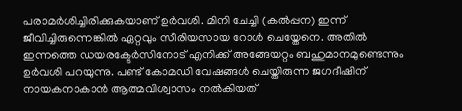പരാമർശിച്ചിരിക്കുകയാണ് ഉർവശി. മിനി ചേച്ചി (കൽപ്പന) ഇന്ന് ജീവിച്ചിരുന്നെങ്കിൽ ഏറ്റവും സീരിയസായ റോൾ ചെയ്തേനെ. അതിൽ ഇന്നത്തെ ഡയരക്ടേർസിനോട് എനിക്ക് അങ്ങേയറ്റം ബഹുമാനമുണ്ടെന്നും ഉർവശി പറയുന്നു. പണ്ട് കോമഡി വേഷങ്ങൾ ചെയ്തിരുന്ന ജഗദീഷിന് നായകനാകാൻ ആത്മവിശ്വാസം നൽകിയത്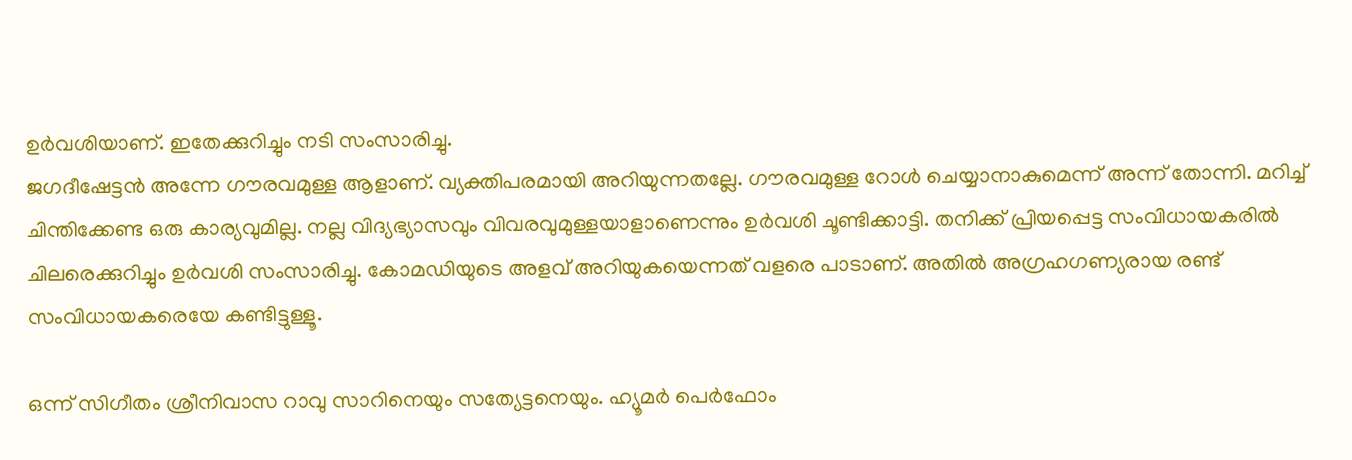ഉർവശിയാണ്. ഇതേക്കുറിച്ചും നടി സംസാരിച്ചു.
ജഗദീഷേട്ടൻ അന്നേ ഗൗരവമുള്ള ആളാണ്. വ്യക്തിപരമായി അറിയുന്നതല്ലേ. ഗൗരവമുള്ള റോൾ ചെയ്യാനാകുമെന്ന് അന്ന് തോന്നി. മറിച്ച് ചിന്തിക്കേണ്ട ഒരു കാര്യവുമില്ല. നല്ല വിദ്യഭ്യാസവും വിവരവുമുള്ളയാളാണെന്നും ഉർവശി ചൂണ്ടിക്കാട്ടി. തനിക്ക് പ്രിയപ്പെട്ട സംവിധായകരിൽ ചിലരെക്കുറിച്ചും ഉർവശി സംസാരിച്ചു. കോമഡിയുടെ അളവ് അറിയുകയെന്നത് വളരെ പാടാണ്. അതിൽ അഗ്രഹഗണ്യരായ രണ്ട് സംവിധായകരെയേ കണ്ടിട്ടുള്ളൂ.

ഒന്ന് സിഗീതം ശ്രീനിവാസ റാവു സാറിനെയും സത്യേട്ടനെയും. ഹ്യൂമർ പെർഫോം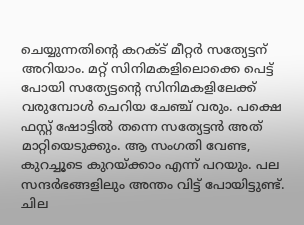ചെയ്യുന്നതിന്റെ കറക്ട് മീറ്റർ സത്യേട്ടന് അറിയാം. മറ്റ് സിനിമകളിലൊക്കെ പെട്ട് പോയി സത്യേട്ടന്റെ സിനിമകളിലേക്ക് വരുമ്പോൾ ചെറിയ ചേഞ്ച് വരും. പക്ഷെ ഫസ്റ്റ് ഷോട്ടിൽ തന്നെ സത്യേട്ടൻ അത് മാറ്റിയെടുക്കും. ആ സംഗതി വേണ്ട, കുറച്ചൂടെ കുറയ്ക്കാം എന്ന് പറയും. പല സന്ദർഭങ്ങളിലും അന്തം വിട്ട് പോയിട്ടുണ്ട്. ചില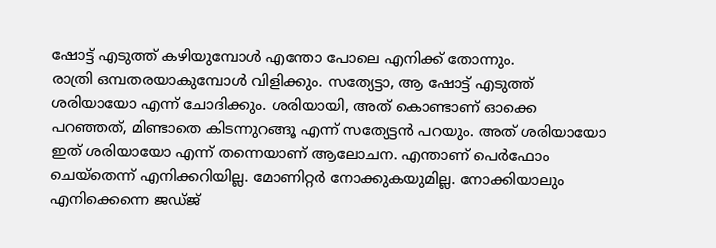ഷോട്ട് എടുത്ത് കഴിയുമ്പോൾ എന്തോ പോലെ എനിക്ക് തോന്നും.
രാത്രി ഒമ്പതരയാകുമ്പോൾ വിളിക്കും. സത്യേട്ടാ, ആ ഷോട്ട് എടുത്ത് ശരിയായോ എന്ന് ചോദിക്കും. ശരിയായി, അത് കൊണ്ടാണ് ഓക്കെ പറഞ്ഞത്, മിണ്ടാതെ കിടന്നുറങ്ങൂ എന്ന് സത്യേട്ടൻ പറയും. അത് ശരിയായോ ഇത് ശരിയായോ എന്ന് തന്നെയാണ് ആലോചന. എന്താണ് പെർഫോം ചെയ്തെന്ന് എനിക്കറിയില്ല. മോണിറ്റർ നോക്കുകയുമില്ല. നോക്കിയാലും എനിക്കെന്നെ ജഡ്ജ്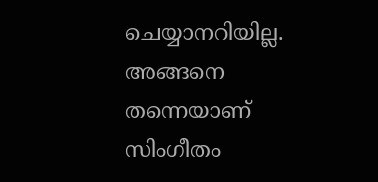ചെയ്യാനറിയില്ല. അങ്ങനെ തന്നെയാണ് സിംഗീതം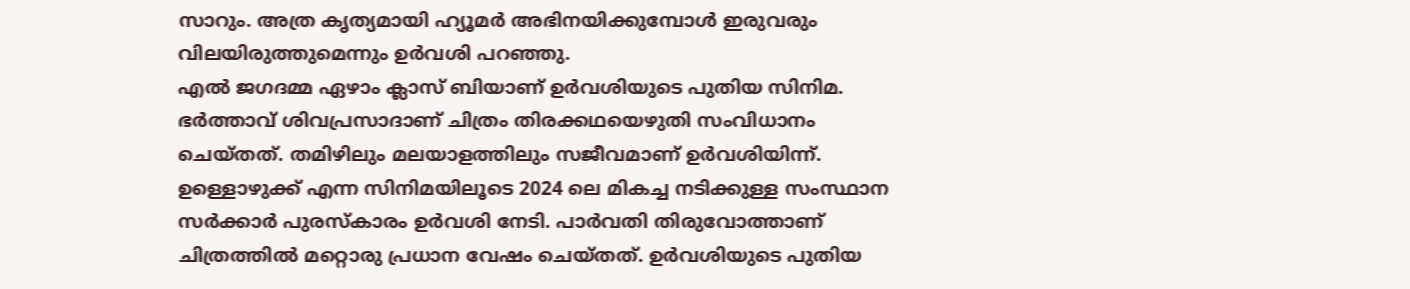സാറും. അത്ര കൃത്യമായി ഹ്യൂമർ അഭിനയിക്കുമ്പോൾ ഇരുവരും വിലയിരുത്തുമെന്നും ഉർവശി പറഞ്ഞു.
എൽ ജഗദമ്മ ഏഴാം ക്ലാസ് ബിയാണ് ഉർവശിയുടെ പുതിയ സിനിമ. ഭർത്താവ് ശിവപ്രസാദാണ് ചിത്രം തിരക്കഥയെഴുതി സംവിധാനം ചെയ്തത്. തമിഴിലും മലയാളത്തിലും സജീവമാണ് ഉർവശിയിന്ന്. ഉള്ളൊഴുക്ക് എന്ന സിനിമയിലൂടെ 2024 ലെ മികച്ച നടിക്കുള്ള സംസ്ഥാന സർക്കാർ പുരസ്കാരം ഉർവശി നേടി. പാർവതി തിരുവോത്താണ് ചിത്രത്തിൽ മറ്റൊരു പ്രധാന വേഷം ചെയ്തത്. ഉർവശിയുടെ പുതിയ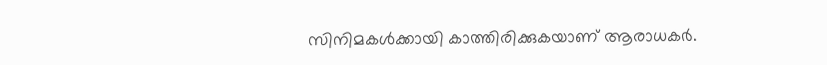സിനിമകൾക്കായി കാത്തിരിക്കുകയാണ് ആരാധകർ.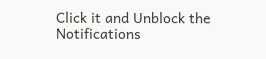Click it and Unblock the Notifications